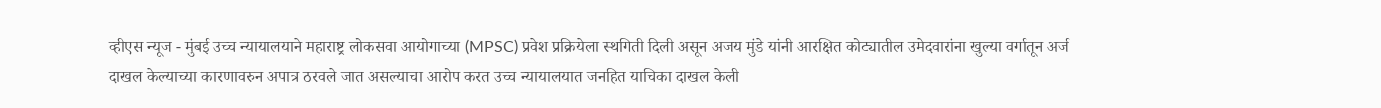व्हीएस न्यूज - मुंबई उच्च न्यायालयाने महाराष्ट्र लोकसवा आयोगाच्या (MPSC) प्रवेश प्रक्रियेला स्थगिती दिली असून अजय मुंडे यांनी आरक्षित कोट्यातील उमेदवारांना खुल्या वर्गातून अर्ज दाखल केल्याच्या कारणावरुन अपात्र ठरवले जात असल्याचा आरोप करत उच्च न्यायालयात जनहित याचिका दाखल केली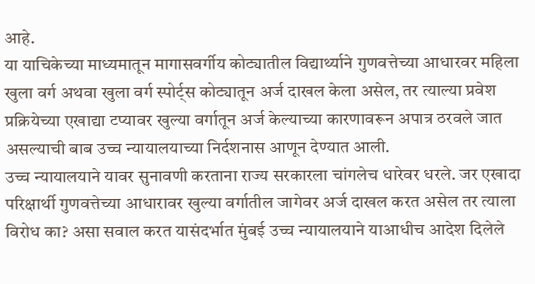आहे.
या याचिकेच्या माध्यमातून मागासवर्गीय कोट्यातील विद्यार्थ्याने गुणवत्तेच्या आधारवर महिला खुला वर्ग अथवा खुला वर्ग स्पोर्ट्स कोट्यातून अर्ज दाखल केला असेल, तर त्याल्या प्रवेश प्रक्रियेच्या एखाद्या टप्यावर खुल्या वर्गातून अर्ज केल्याच्या कारणावरून अपात्र ठरवले जात असल्याची बाब उच्च न्यायालयाच्या निर्दशनास आणून देण्यात आली.
उच्च न्यायालयाने यावर सुनावणी करताना राज्य सरकारला चांगलेच धारेवर धरले. जर एखादा परिक्षार्थी गुणवत्तेच्या आधारावर खुल्या वर्गातील जागेवर अर्ज दाखल करत असेल तर त्याला विरोध का? असा सवाल करत यासंदर्भात मुंबई उच्च न्यायालयाने याआधीच आदेश दिलेले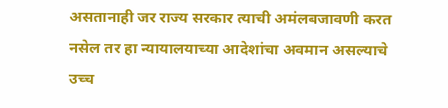असतानाही जर राज्य सरकार त्याची अमंलबजावणी करत नसेल तर हा न्यायालयाच्या आदेशांचा अवमान असल्याचे उच्च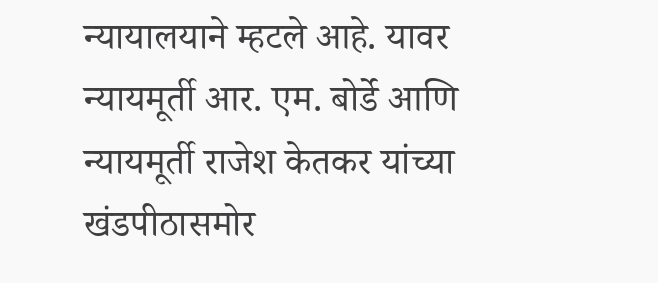न्यायालयाने म्हटले आहे. यावर न्यायमूर्ती आर. एम. बोर्डे आणि न्यायमूर्ती राजेश केतकर यांच्या खंडपीठासमोर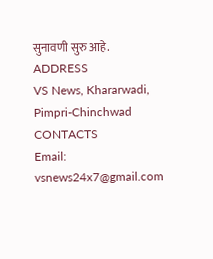सुनावणी सुरु आहे.
ADDRESS
VS News, Khararwadi,
Pimpri-Chinchwad
CONTACTS
Email: vsnews24x7@gmail.com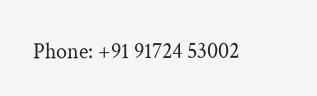Phone: +91 91724 53002